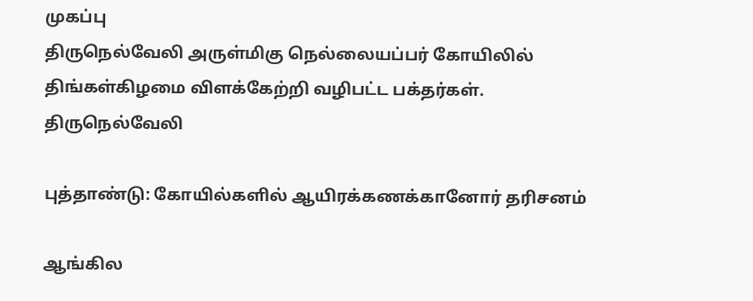முகப்பு
திருநெல்வேலி அருள்மிகு நெல்லையப்பர் கோயிலில் திங்கள்கிழமை விளக்கேற்றி வழிபட்ட பக்தர்கள்.
திருநெல்வேலி

புத்தாண்டு: கோயில்களில் ஆயிரக்கணக்கானோர் தரிசனம்

ஆங்கில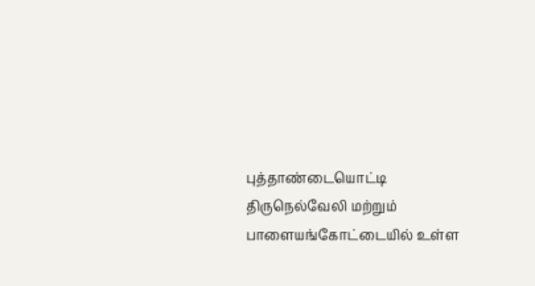புத்தாண்டையொட்டி திருநெல்வேலி மற்றும் பாளையங்கோட்டையில் உள்ள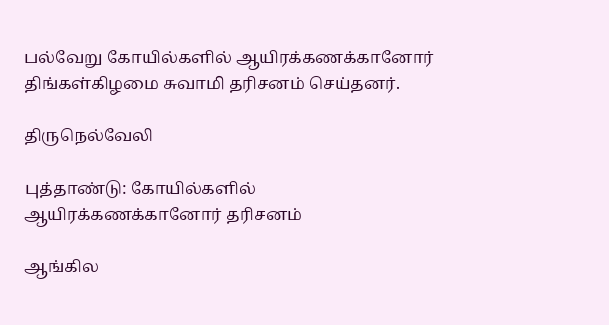பல்வேறு கோயில்களில் ஆயிரக்கணக்கானோர் திங்கள்கிழமை சுவாமி தரிசனம் செய்தனர்.

திருநெல்வேலி

புத்தாண்டு: கோயில்களில் ஆயிரக்கணக்கானோர் தரிசனம்

ஆங்கில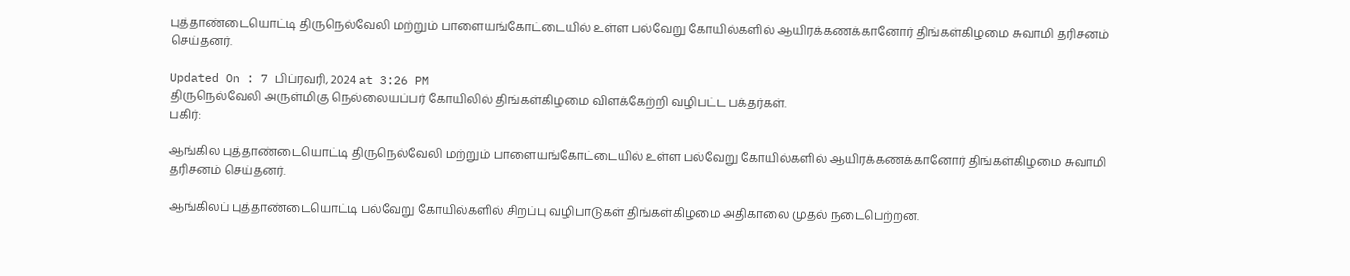புத்தாண்டையொட்டி திருநெல்வேலி மற்றும் பாளையங்கோட்டையில் உள்ள பல்வேறு கோயில்களில் ஆயிரக்கணக்கானோர் திங்கள்கிழமை சுவாமி தரிசனம் செய்தனர்.

Updated On : 7 பிப்ரவரி, 2024 at 3:26 PM
திருநெல்வேலி அருள்மிகு நெல்லையப்பர் கோயிலில் திங்கள்கிழமை விளக்கேற்றி வழிபட்ட பக்தர்கள்.
பகிர்:

ஆங்கில புத்தாண்டையொட்டி திருநெல்வேலி மற்றும் பாளையங்கோட்டையில் உள்ள பல்வேறு கோயில்களில் ஆயிரக்கணக்கானோர் திங்கள்கிழமை சுவாமி தரிசனம் செய்தனர்.

ஆங்கிலப் புத்தாண்டையொட்டி பல்வேறு கோயில்களில் சிறப்பு வழிபாடுகள் திங்கள்கிழமை அதிகாலை முதல் நடைபெற்றன.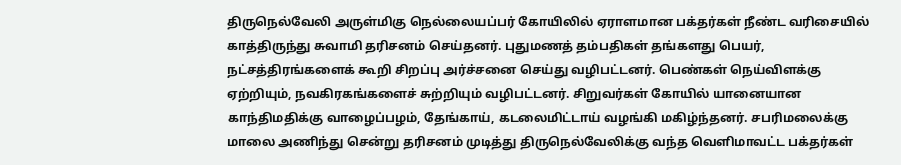திருநெல்வேலி அருள்மிகு நெல்லையப்பர் கோயிலில் ஏராளமான பக்தர்கள் நீண்ட வரிசையில் காத்திருந்து சுவாமி தரிசனம் செய்தனர். புதுமணத் தம்பதிகள் தங்களது பெயர், நட்சத்திரங்களைக் கூறி சிறப்பு அர்ச்சனை செய்து வழிபட்டனர். பெண்கள் நெய்விளக்கு ஏற்றியும், நவகிரகங்களைச் சுற்றியும் வழிபட்டனர். சிறுவர்கள் கோயில் யானையான காந்திமதிக்கு வாழைப்பழம், தேங்காய், கடலைமிட்டாய் வழங்கி மகிழ்ந்தனர். சபரிமலைக்கு மாலை அணிந்து சென்று தரிசனம் முடித்து திருநெல்வேலிக்கு வந்த வெளிமாவட்ட பக்தர்கள்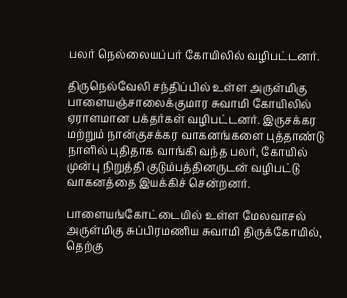பலர் நெல்லையப்பர் கோயிலில் வழிபட்டனர்.

திருநெல்வேலி சந்திப்பில் உள்ள அருள்மிகு பாளையஞ்சாலைக்குமார சுவாமி கோயிலில் ஏராளமான பக்தர்கள் வழிபட்டனர். இருசக்கர மற்றும் நான்குசக்கர வாகனங்களை புத்தாண்டு நாளில் புதிதாக வாங்கி வந்த பலர், கோயில் முன்பு நிறுத்தி குடும்பத்தினருடன் வழிபட்டு வாகனத்தை இயக்கிச் சென்றனர்.

பாளையங்கோட்டையில் உள்ள மேலவாசல் அருள்மிகு சுப்பிரமணிய சுவாமி திருக்கோயில், தெற்கு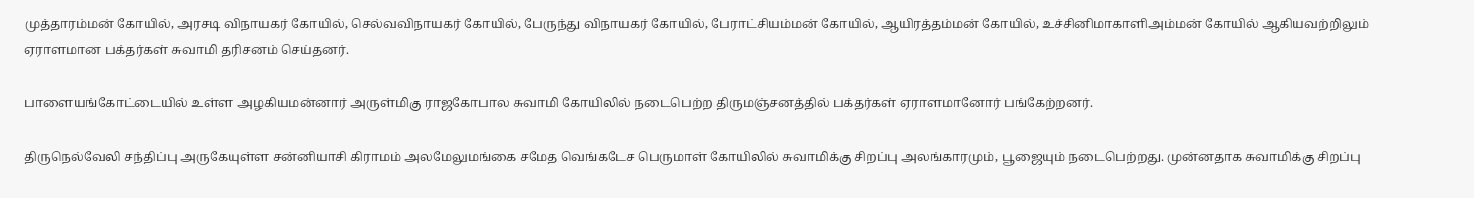முத்தாரம்மன் கோயில், அரசடி விநாயகர் கோயில், செல்வவிநாயகர் கோயில், பேருந்து விநாயகர் கோயில், பேராட்சியம்மன் கோயில், ஆயிரத்தம்மன் கோயில், உச்சினிமாகாளிஅம்மன் கோயில் ஆகியவற்றிலும் ஏராளமான பக்தர்கள் சுவாமி தரிசனம் செய்தனர்.

பாளையங்கோட்டையில் உள்ள அழகியமன்னார் அருள்மிகு ராஜகோபால சுவாமி கோயிலில் நடைபெற்ற திருமஞ்சனத்தில் பக்தர்கள் ஏராளமானோர் பங்கேற்றனர்.

திருநெல்வேலி சந்திப்பு அருகேயுள்ள சன்னியாசி கிராமம் அலமேலுமங்கை சமேத வெங்கடேச பெருமாள் கோயிலில் சுவாமிக்கு சிறப்பு அலங்காரமும், பூஜையும் நடைபெற்றது. முன்னதாக சுவாமிக்கு சிறப்பு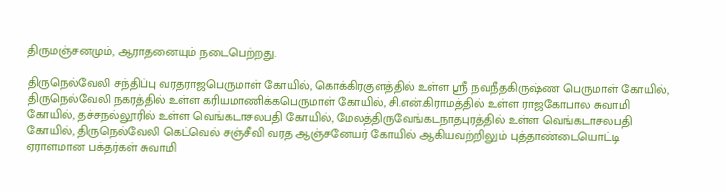திருமஞ்சனமும், ஆராதனையும் நடைபெற்றது.

திருநெல்வேலி சந்திப்பு வரதராஜபெருமாள் கோயில், கொக்கிரகுளத்தில் உள்ள ஸ்ரீ நவநீதகிருஷ்ண பெருமாள் கோயில், திருநெல்வேலி நகரத்தில் உள்ள கரியமாணிக்கபெருமாள் கோயில், சி.என்.கிராமத்தில் உள்ள ராஜகோபால சுவாமி கோயில், தச்சநல்லூரில் உள்ள வெங்கடாசலபதி கோயில், மேலத்திருவேங்கடநாதபுரத்தில் உள்ள வெங்கடாசலபதி கோயில், திருநெல்வேலி கெட்வெல் சஞ்சீவி வரத ஆஞ்சனேயர் கோயில் ஆகியவற்றிலும் புத்தாண்டையொட்டி ஏராளமான பக்தர்கள் சுவாமி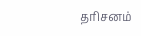தரிசனம்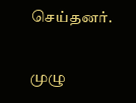செய்தனர்.

முழு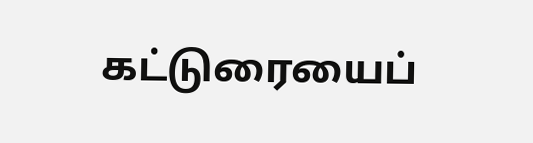கட்டுரையைப்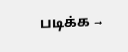படிக்க →